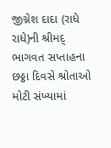જીગ્નેશ દાદા (રાધે રાધે)ની શ્રીમદ્ ભાગવત સપ્તાહના છઠ્ઠા દિવસે શ્રોતાઓ મોટી સંખ્યામાં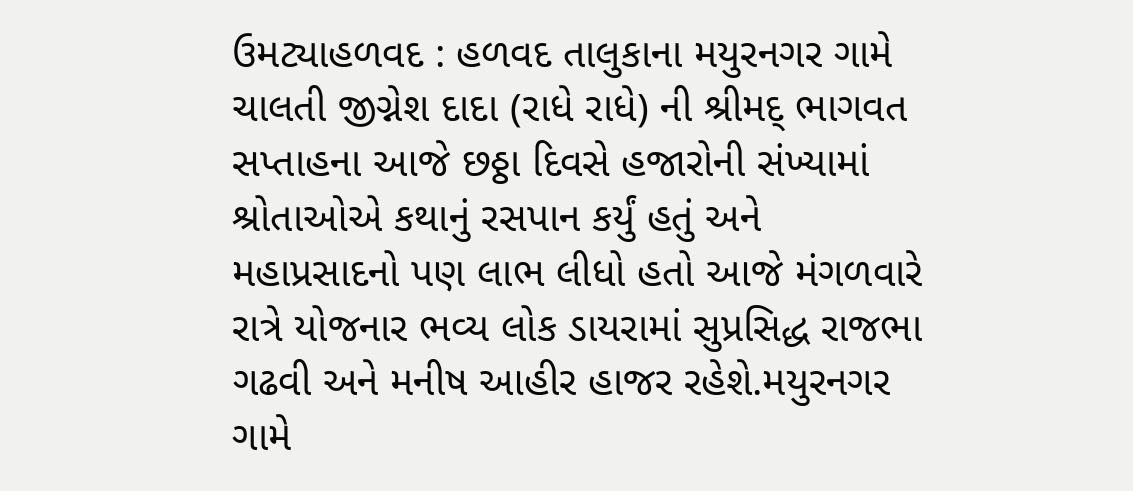ઉમટ્યાહળવદ : હળવદ તાલુકાના મયુરનગર ગામે ચાલતી જીગ્નેશ દાદા (રાધે રાધે) ની શ્રીમદ્ ભાગવત સપ્તાહના આજે છઠ્ઠા દિવસે હજારોની સંખ્યામાં શ્રોતાઓએ કથાનું રસપાન કર્યું હતું અને મહાપ્રસાદનો પણ લાભ લીધો હતો આજે મંગળવારે રાત્રે યોજનાર ભવ્ય લોક ડાયરામાં સુપ્રસિદ્ધ રાજભા ગઢવી અને મનીષ આહીર હાજર રહેશે.મયુરનગર ગામે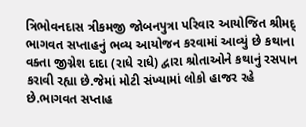ત્રિભોવનદાસ ત્રીકમજી જોબનપુત્રા પરિવાર આયોજિત શ્રીમદ્ ભાગવત સપ્તાહનું ભવ્ય આયોજન કરવામાં આવ્યું છે કથાના વક્તા જીગ્નેશ દાદા (રાધે રાધે) દ્વારા શ્રોતાઓને કથાનું રસપાન કરાવી રહ્યા છે.જેમાં મોટી સંખ્યામાં લોકો હાજર રહે છે.ભાગવત સપ્તાહ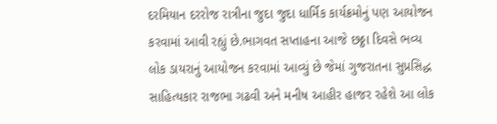દરમિયાન દરરોજ રાત્રીના જુદા જુદા ધાર્મિક કાર્યક્રમોનું પણ આયોજન કરવામાં આવી રહ્યું છે.ભાગવત સપ્તાહના આજે છઠ્ઠા દિવસે ભવ્ય લોક ડાયરાનું આયોજન કરવામાં આવ્યું છે જેમાં ગુજરાતના સુપ્રસિદ્ધ સાહિત્યકાર રાજભા ગઢવી અને મનીષ આહીર હાજર રહેશે આ લોક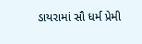ડાયરામાં સૌ ધર્મ પ્રેમી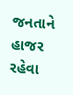જનતાને હાજર રહેવા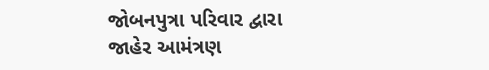જોબનપુત્રા પરિવાર દ્વારા જાહેર આમંત્રણ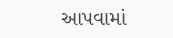આપવામાં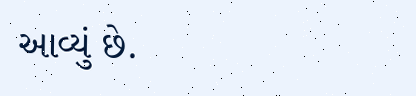આવ્યું છે.